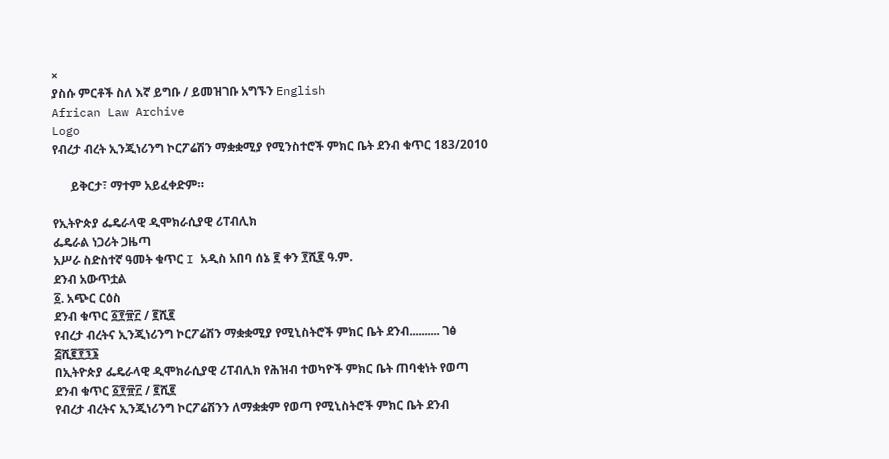×
ያስሱ ምርቶች ስለ እኛ ይግቡ / ይመዝገቡ አግኙን English
African Law Archive
Logo
የብረታ ብረት ኢንጂነሪንግ ኮርፖሬሽን ማቋቋሚያ የሚንስተሮች ምክር ቤት ደንብ ቁጥር 183/2010

      ይቅርታ፣ ማተም አይፈቀድም።

የኢትዮጵያ ፌዴራላዊ ዲሞክራሲያዊ ሪፐብሊክ
ፌዴራል ነጋሪት ጋዜጣ
አሥራ ስድስተኛ ዓመት ቁጥር I አዲስ አበባ ሰኔ ፪ ቀን ፻ሺ፪ ዓ.ም.
ደንብ አውጥቷል
፩. አጭር ርዕስ
ደንብ ቁጥር ፩፻፹፫ / ፪ሺ፪
የብረታ ብረትና ኢንጂነሪንግ ኮርፖሬሽን ማቋቋሚያ የሚኒስትሮች ምክር ቤት ደንብ.......... ገፅ ፭ሺ፪፻፺፮
በኢትዮጵያ ፌዴራላዊ ዲሞክራሲያዊ ሪፐብሊክ የሕዝብ ተወካዮች ምክር ቤት ጠባቂነት የወጣ
ደንብ ቁጥር ፩፻፹፫ / ፪ሺ፪
የብረታ ብረትና ኢንጂነሪንግ ኮርፖሬሽንን ለማቋቋም የወጣ የሚኒስትሮች ምክር ቤት ደንብ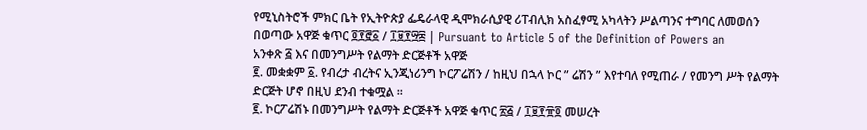የሚኒስትሮች ምክር ቤት የኢትዮጵያ ፌዴራላዊ ዲሞክራሲያዊ ሪፐብሊክ አስፈፃሚ አካላትን ሥልጣንና ተግባር ለመወሰን በወጣው አዋጅ ቁጥር ፬፻፸፩ / ፲፱፻፵፰ | Pursuant to Article 5 of the Definition of Powers an
አንቀጽ ፭ እና በመንግሥት የልማት ድርጅቶች አዋጅ
፪. መቋቋም ፩. የብረታ ብረትና ኢንጂነሪንግ ኮርፖሬሽን / ከዚህ በኋላ ኮር ” ሬሽን ” እየተባለ የሚጠራ / የመንግ ሥት የልማት ድርጅት ሆኖ በዚህ ደንብ ተቁሟል ፡፡
፪. ኮርፖሬሽኑ በመንግሥት የልማት ድርጅቶች አዋጅ ቁጥር ፳፭ / ፲፱፻፹፬ መሠረት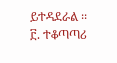ይተዳደራል ፡፡
፫. ተቆጣጣሪ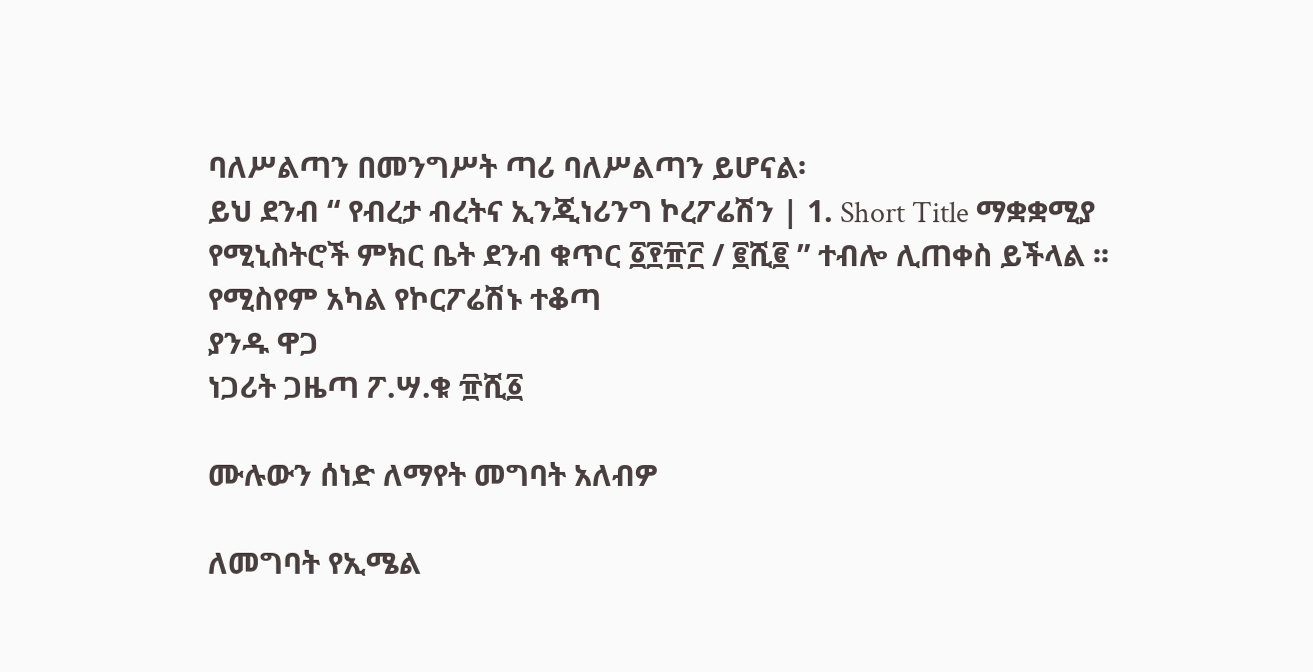ባለሥልጣን በመንግሥት ጣሪ ባለሥልጣን ይሆናል፡
ይህ ደንብ “ የብረታ ብረትና ኢንጂነሪንግ ኮረፖሬሽን | 1. Short Title ማቋቋሚያ የሚኒስትሮች ምክር ቤት ደንብ ቁጥር ፩፻፹፫ / ፪ሺ፪ ” ተብሎ ሊጠቀስ ይችላል ፡፡
የሚስየም አካል የኮርፖሬሽኑ ተቆጣ
ያንዱ ዋጋ
ነጋሪት ጋዜጣ ፖ.ሣ.ቁ ፹ሺ፩

ሙሉውን ሰነድ ለማየት መግባት አለብዎ

ለመግባት የኢሜል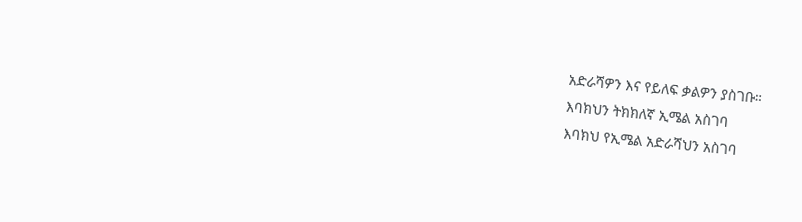አድራሻዎን እና የይለፍ ቃልዎን ያስገቡ።
እባክህን ትክክለኛ ኢሜል አስገባ
እባክህ የኢሜል አድራሻህን አስገባ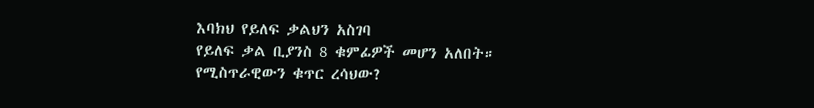እባክህ የይለፍ ቃልህን አስገባ
የይለፍ ቃል ቢያንስ 8 ቁምፊዎች መሆን አለበት።
የሚስጥራዊውን ቁጥር ረሳህው?